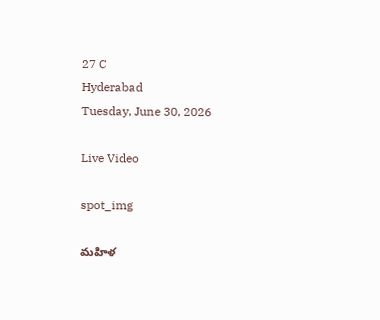27 C
Hyderabad
Tuesday, June 30, 2026

Live Video

spot_img

మహిళ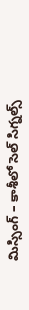మిస్సింగ్‌ – కాశీలో సెల్‌ సిగ్నల్స్‌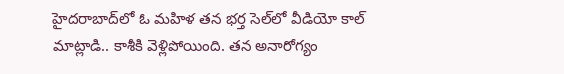హైదరాబాద్‌లో ఓ మహిళ తన భర్త సెల్‌లో వీడియో కాల్‌ మాట్లాడి.. కాశీకి వెళ్లిపోయింది. తన అనారోగ్యం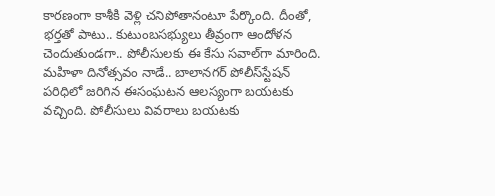కారణంగా కాశీకి వెళ్లి చనిపోతానంటూ పేర్కొంది. దీంతో, భర్తతో పాటు.. కుటుంబసభ్యులు తీవ్రంగా ఆందోళన చెందుతుండగా.. పోలీసులకు ఈ కేసు సవాల్‌గా మారింది. మహిళా దినోత్సవం నాడే.. బాలానగర్‌ పోలీస్‌స్టేషన్‌ పరిధిలో జరిగిన ఈసంఘటన ఆలస్యంగా బయటకు వచ్చింది. పోలీసులు వివరాలు బయటకు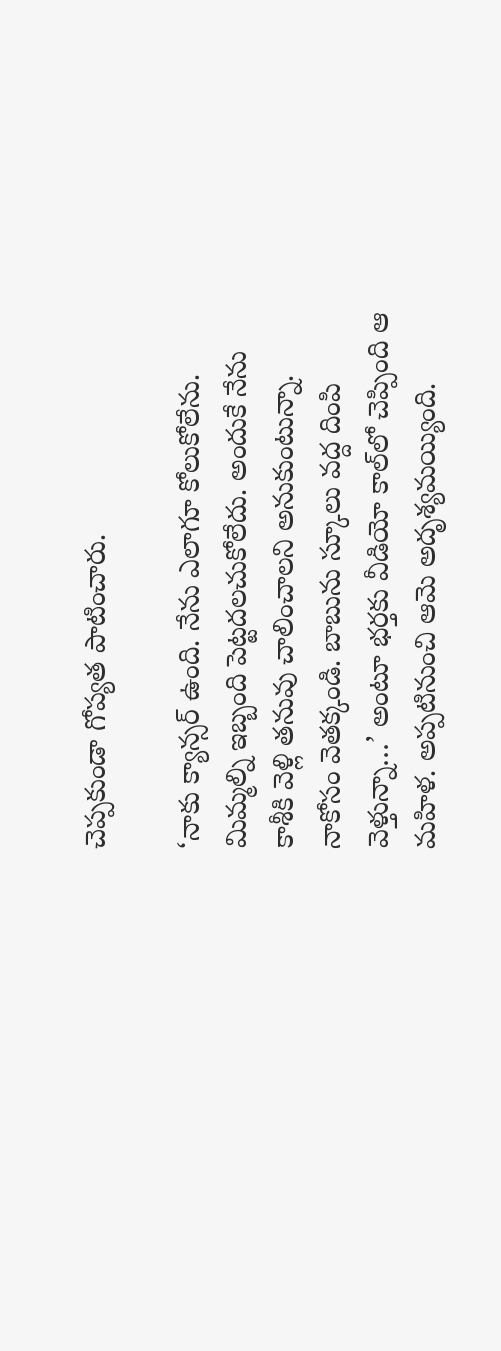చెప్పకుండా గోప్యత పాటించారు.

‘నాకు క్యాన్సర్‌ ఉంది. నేను ఎలాగూ కోలుకోలేను. మిమ్మల్ని ఇబ్బంది పెట్టదలచుకోలేదు. అందుకే నేను కాశీకి వెళ్లి తనువు చాలించాలని అనుకుంటున్నా. నాకోసం వెతక్కండి. బాబును స్కూలు వద్ద దింపి వెళ్తున్నా…’ అంటూ భర్తకు వీడియో కాల్‌లో చెప్పింది ఆ మహిళ. అప్పటినుంచి ఆమె అదృశ్యమయ్యింది.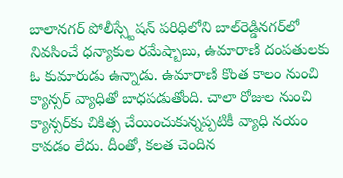బాలానగర్‌ పోలీస్స్టేషన్‌ పరిధిలోని బాల్‌రెడ్డినగర్‌లో నివసించే ధన్యాకుల రమేష్బాబు, ఉమారాణి దంపతులకు ఓ కుమారుడు ఉన్నాడు. ఉమారాణి కొంత కాలం నుంచి క్యాన్సర్‌ వ్యాధితో బాధపడుతోంది. చాలా రోజుల నుంచి క్యాన్సర్‌కు చికిత్స చేయించుకున్నప్పటికీ వ్యాధి నయం కావడం లేదు. దీంతో, కలత చెందిన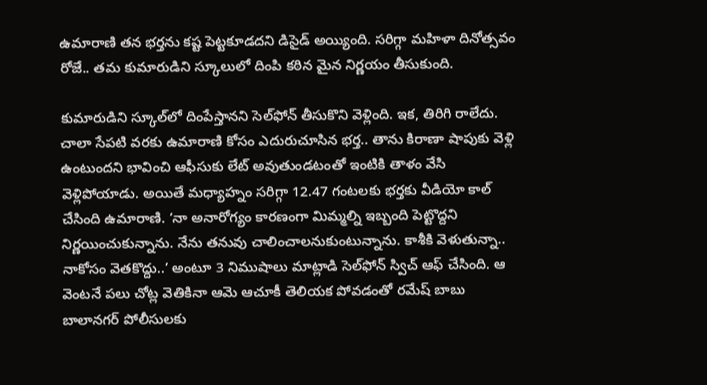ఉమారాణి తన భర్తను కష్ట పెట్టకూడదని డిసైడ్‌ అయ్యింది. సరిగ్గా మహిళా దినోత్సవం రోజే.. తమ కుమారుడిని స్కూలులో దింపి కఠిన మైన నిర్ణయం తీసుకుంది.

కుమారుడిని స్కూల్‌లో దింపేస్తానని సెల్‌ఫోన్‌ తీసుకొని వెళ్లింది. ఇక, తిరిగి రాలేదు. చాలా సేపటి వరకు ఉమారాణి కోసం ఎదురుచూసిన భర్త.. తాను కిరాణా షాపుకు వెళ్లి ఉంటుందని భావించి ఆఫీసుకు లేట్‌ అవుతుండటంతో ఇంటికి తాళం వేసి వెళ్లిపోయాడు. అయితే మధ్యాహ్నం సరిగ్గా 12.47 గంటలకు భర్తకు వీడియో కాల్‌ చేసింది ఉమారాణి. ‘నా అనారోగ్యం కారణంగా మిమ్మల్ని ఇబ్బంది పెట్టొద్దని నిర్ణయించుకున్నాను. నేను తనువు చాలించాలనుకుంటున్నాను. కాశీకి వెళుతున్నా.. నాకోసం వెతకొద్దు..’ అంటూ 3 నిముషాలు మాట్లాడి సెల్‌ఫోన్‌ స్విచ్‌ ఆఫ్‌ చేసింది. ఆ వెంటనే పలు చోట్ల వెతికినా ఆమె ఆచూకీ తెలియక పోవడంతో రమేష్ బాబు బాలానగర్‌ పోలీసులకు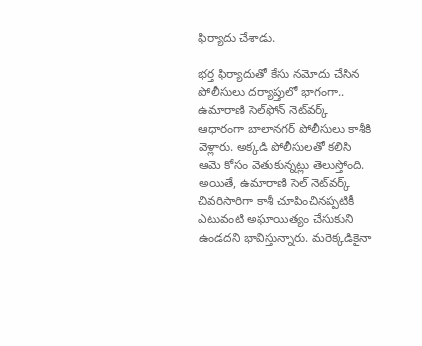ఫిర్యాదు చేశాడు.

భర్త ఫిర్యాదుతో కేసు నమోదు చేసిన పోలీసులు దర్యాప్తులో భాగంగా.. ఉమారాణి సెల్‌ఫోన్‌ నెట్‌వర్క్‌ ఆధారంగా బాలానగర్‌ పోలీసులు కాశీకి వెళ్లారు. అక్కడి పోలీసులతో కలిసి ఆమె కోసం వెతుకున్నట్లు తెలుస్తోంది. అయితే, ఉమారాణి సెల్‌ నెట్‌వర్క్‌ చివరిసారిగా కాశీ చూపించినప్పటికీ ఎటువంటి అఘాయిత్యం చేసుకుని ఉండదని భావిస్తున్నారు. మరెక్కడికైనా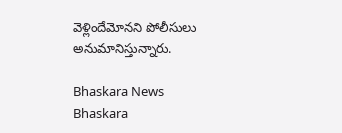వెళ్లిందేమోనని పోలీసులు అనుమానిస్తున్నారు.

Bhaskara News
Bhaskara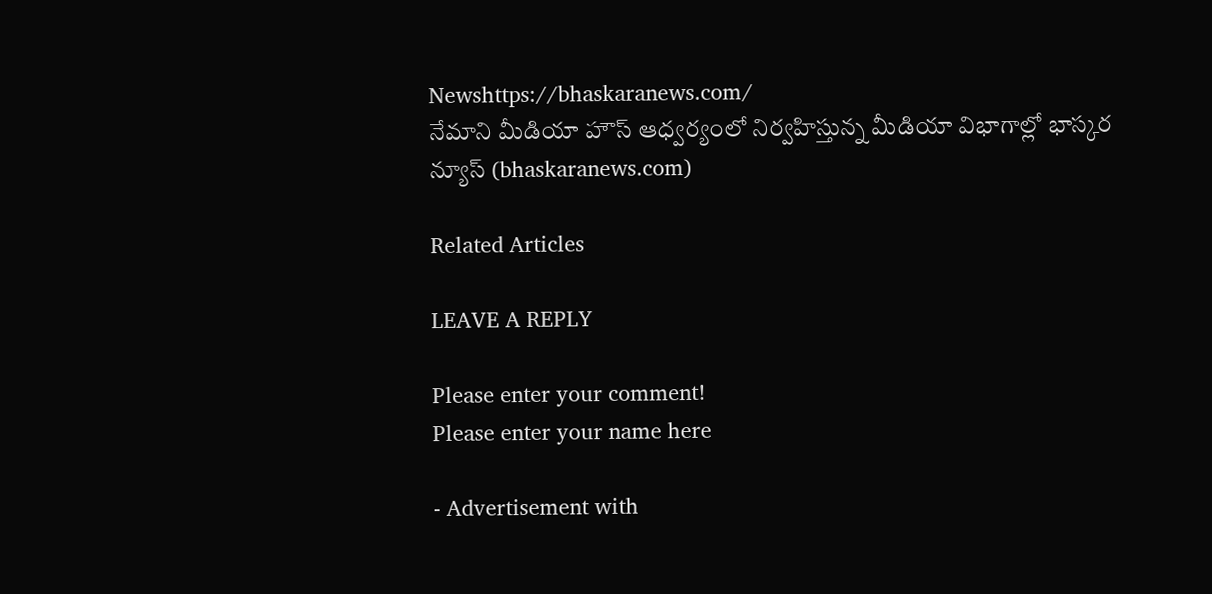Newshttps://bhaskaranews.com/
నేమాని మీడియా హౌస్ ఆధ్వర్యంలో నిర్వహిస్తున్న మీడియా విభాగాల్లో భాస్కర న్యూస్ (bhaskaranews.com)

Related Articles

LEAVE A REPLY

Please enter your comment!
Please enter your name here

- Advertisement with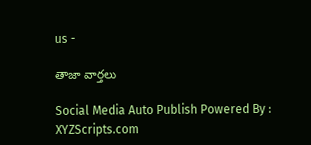us -

తాజా వార్తలు

Social Media Auto Publish Powered By : XYZScripts.com